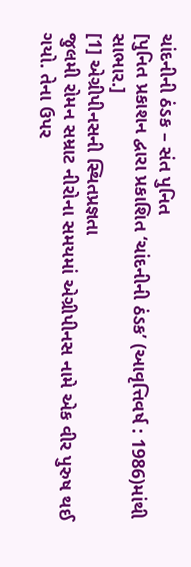ચાંદનીની ઠંડક – સંત પુનિત
[પુનિત પ્રકાશન દ્વારા પ્રકાશિત ‘ચાંદનીની ઠંડક’ (આવૃત્તિવર્ષ : 1986)માંથી સાભાર.]
[1] એગ્રીપીનસની સ્થિતપ્રજ્ઞતા
જુલમી રોમન સમ્રાટ નીરોના સમયમાં એગ્રીપીનસ નામે એક વીર પુરુષ થઈ ગયો. તેના ઉપર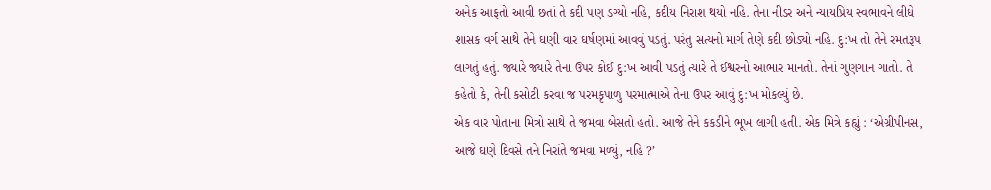અનેક આફતો આવી છતાં તે કદી પણ ડગ્યો નહિ, કદીય નિરાશ થયો નહિ. તેના નીડર અને ન્યાયપ્રિય સ્વભાવને લીધે શાસક વર્ગ સાથે તેને ઘણી વાર ઘર્ષણમાં આવવું પડતું. પરંતુ સત્યનો માર્ગ તેણે કદી છોડ્યો નહિ. દુ:ખ તો તેને રમતરૂપ લાગતું હતું. જ્યારે જ્યારે તેના ઉપર કોઈ દુ:ખ આવી પડતું ત્યારે તે ઈશ્વરનો આભાર માનતો. તેનાં ગુણગાન ગાતો. તે કહેતો કે, તેની કસોટી કરવા જ પરમકૃપાળુ પરમાત્માએ તેના ઉપર આવું દુ:ખ મોકલ્યું છે.
એક વાર પોતાના મિત્રો સાથે તે જમવા બેસતો હતો. આજે તેને કકડીને ભૂખ લાગી હતી. એક મિત્રે કહ્યું : ‘એગ્રીપીનસ, આજે ઘણે દિવસે તને નિરાંતે જમવા મળ્યું, નહિ ?’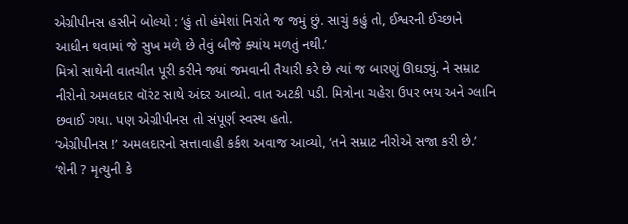એગ્રીપીનસ હસીને બોલ્યો : ‘હું તો હંમેશાં નિરાંતે જ જમું છું. સાચું કહું તો, ઈશ્વરની ઈચ્છાને આધીન થવામાં જે સુખ મળે છે તેવું બીજે ક્યાંય મળતું નથી.’
મિત્રો સાથેની વાતચીત પૂરી કરીને જ્યાં જમવાની તૈયારી કરે છે ત્યાં જ બારણું ઊઘડ્યું. ને સમ્રાટ નીરોનો અમલદાર વૉરંટ સાથે અંદર આવ્યો. વાત અટકી પડી. મિત્રોના ચહેરા ઉપર ભય અને ગ્લાનિ છવાઈ ગયા. પણ એગ્રીપીનસ તો સંપૂર્ણ સ્વસ્થ હતો.
‘એગ્રીપીનસ !’ અમલદારનો સત્તાવાહી કર્કશ અવાજ આવ્યો, ‘તને સમ્રાટ નીરોએ સજા કરી છે.’
‘શેની ? મૃત્યુની કે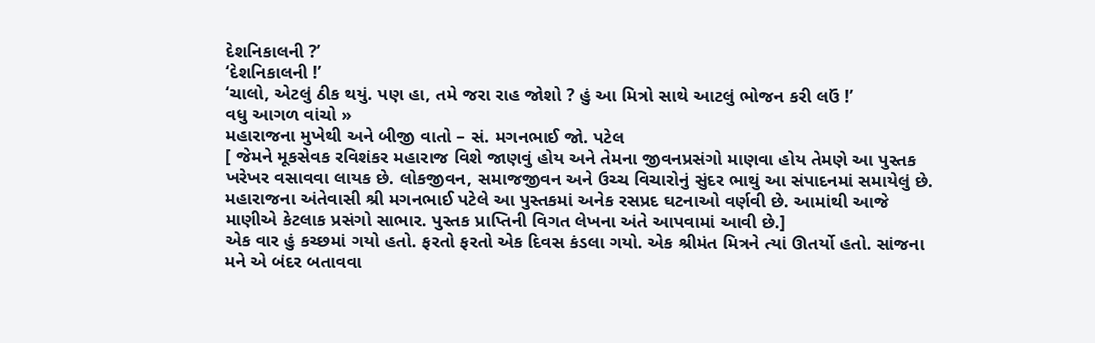દેશનિકાલની ?’
‘દેશનિકાલની !’
‘ચાલો, એટલું ઠીક થયું. પણ હા, તમે જરા રાહ જોશો ? હું આ મિત્રો સાથે આટલું ભોજન કરી લઉં !’
વધુ આગળ વાંચો »
મહારાજના મુખેથી અને બીજી વાતો – સં. મગનભાઈ જો. પટેલ
[ જેમને મૂકસેવક રવિશંકર મહારાજ વિશે જાણવું હોય અને તેમના જીવનપ્રસંગો માણવા હોય તેમણે આ પુસ્તક ખરેખર વસાવવા લાયક છે. લોકજીવન, સમાજજીવન અને ઉચ્ચ વિચારોનું સુંદર ભાથું આ સંપાદનમાં સમાયેલું છે. મહારાજના અંતેવાસી શ્રી મગનભાઈ પટેલે આ પુસ્તકમાં અનેક રસપ્રદ ઘટનાઓ વર્ણવી છે. આમાંથી આજે માણીએ કેટલાક પ્રસંગો સાભાર. પુસ્તક પ્રાપ્તિની વિગત લેખના અંતે આપવામાં આવી છે.]
એક વાર હું કચ્છમાં ગયો હતો. ફરતો ફરતો એક દિવસ કંડલા ગયો. એક શ્રીમંત મિત્રને ત્યાં ઊતર્યો હતો. સાંજના મને એ બંદર બતાવવા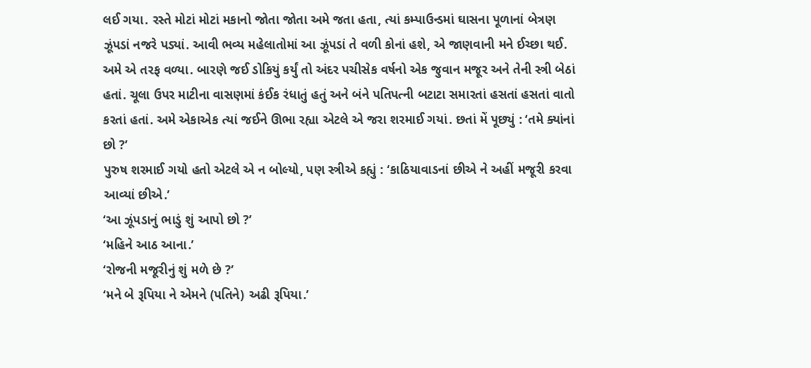લઈ ગયા. રસ્તે મોટાં મોટાં મકાનો જોતા જોતા અમે જતા હતા, ત્યાં કમ્પાઉન્ડમાં ઘાસના પૂળાનાં બેત્રણ ઝૂંપડાં નજરે પડ્યાં. આવી ભવ્ય મહેલાતોમાં આ ઝૂંપડાં તે વળી કોનાં હશે, એ જાણવાની મને ઈચ્છા થઈ. અમે એ તરફ વળ્યા. બારણે જઈ ડોકિયું કર્યું તો અંદર પચીસેક વર્ષનો એક જુવાન મજૂર અને તેની સ્ત્રી બેઠાં હતાં. ચૂલા ઉપર માટીના વાસણમાં કંઈક રંધાતું હતું અને બંને પતિપત્ની બટાટા સમારતાં હસતાં હસતાં વાતો કરતાં હતાં. અમે એકાએક ત્યાં જઈને ઊભા રહ્યા એટલે એ જરા શરમાઈ ગયાં. છતાં મેં પૂછ્યું : ‘તમે ક્યાંનાં છો ?’
પુરુષ શરમાઈ ગયો હતો એટલે એ ન બોલ્યો, પણ સ્ત્રીએ કહ્યું : ‘કાઠિયાવાડનાં છીએ ને અહીં મજૂરી કરવા આવ્યાં છીએ.’
‘આ ઝૂંપડાનું ભાડું શું આપો છો ?’
‘મહિને આઠ આના.’
‘રોજની મજૂરીનું શું મળે છે ?’
‘મને બે રૂપિયા ને એમને (પતિને) અઢી રૂપિયા.’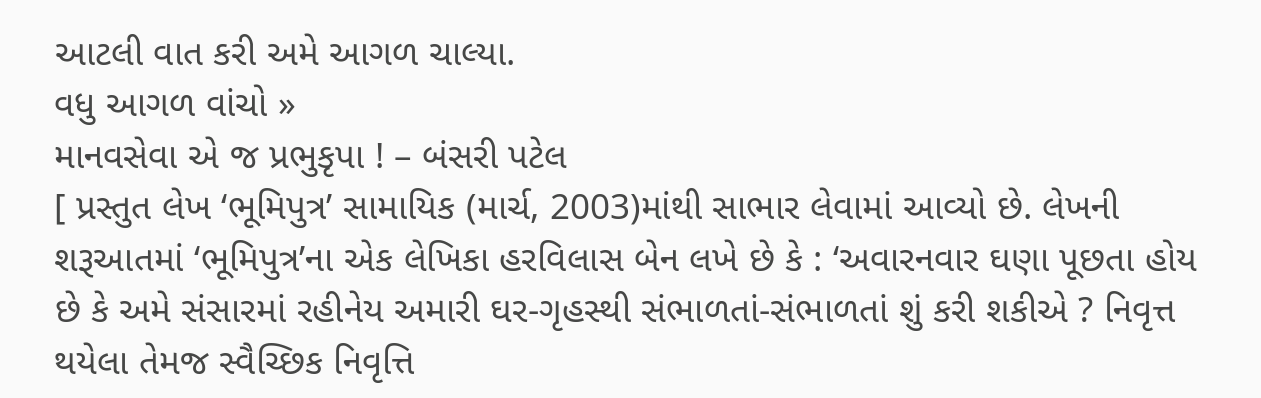આટલી વાત કરી અમે આગળ ચાલ્યા.
વધુ આગળ વાંચો »
માનવસેવા એ જ પ્રભુકૃપા ! – બંસરી પટેલ
[ પ્રસ્તુત લેખ ‘ભૂમિપુત્ર’ સામાયિક (માર્ચ, 2003)માંથી સાભાર લેવામાં આવ્યો છે. લેખની શરૂઆતમાં ‘ભૂમિપુત્ર’ના એક લેખિકા હરવિલાસ બેન લખે છે કે : ‘અવારનવાર ઘણા પૂછતા હોય છે કે અમે સંસારમાં રહીનેય અમારી ઘર-ગૃહસ્થી સંભાળતાં-સંભાળતાં શું કરી શકીએ ? નિવૃત્ત થયેલા તેમજ સ્વૈચ્છિક નિવૃત્તિ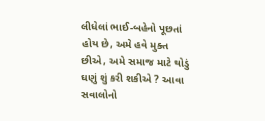લીધેલાં ભાઈ-બહેનો પૂછતાં હોય છે, અમે હવે મુક્ત છીએ, અમે સમાજ માટે થોડું ઘણું શું કરી શકીએ ? આવા સવાલોનો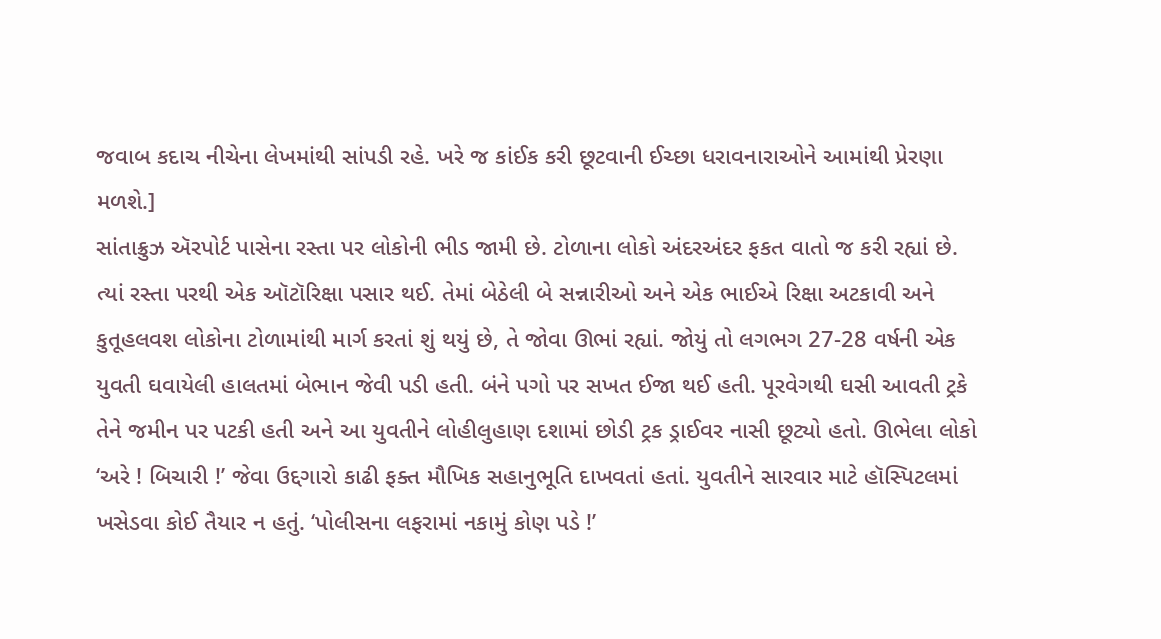જવાબ કદાચ નીચેના લેખમાંથી સાંપડી રહે. ખરે જ કાંઈક કરી છૂટવાની ઈચ્છા ધરાવનારાઓને આમાંથી પ્રેરણા મળશે.]
સાંતાક્રુઝ ઍરપોર્ટ પાસેના રસ્તા પર લોકોની ભીડ જામી છે. ટોળાના લોકો અંદરઅંદર ફકત વાતો જ કરી રહ્યાં છે. ત્યાં રસ્તા પરથી એક ઑટૉરિક્ષા પસાર થઈ. તેમાં બેઠેલી બે સન્નારીઓ અને એક ભાઈએ રિક્ષા અટકાવી અને કુતૂહલવશ લોકોના ટોળામાંથી માર્ગ કરતાં શું થયું છે, તે જોવા ઊભાં રહ્યાં. જોયું તો લગભગ 27-28 વર્ષની એક યુવતી ઘવાયેલી હાલતમાં બેભાન જેવી પડી હતી. બંને પગો પર સખત ઈજા થઈ હતી. પૂરવેગથી ઘસી આવતી ટ્રકે તેને જમીન પર પટકી હતી અને આ યુવતીને લોહીલુહાણ દશામાં છોડી ટ્રક ડ્રાઈવર નાસી છૂટ્યો હતો. ઊભેલા લોકો ‘અરે ! બિચારી !’ જેવા ઉદ્દગારો કાઢી ફક્ત મૌખિક સહાનુભૂતિ દાખવતાં હતાં. યુવતીને સારવાર માટે હૉસ્પિટલમાં ખસેડવા કોઈ તૈયાર ન હતું. ‘પોલીસના લફરામાં નકામું કોણ પડે !’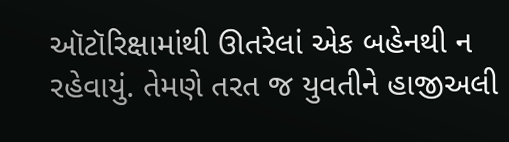ઑટૉરિક્ષામાંથી ઊતરેલાં એક બહેનથી ન રહેવાયું. તેમણે તરત જ યુવતીને હાજીઅલી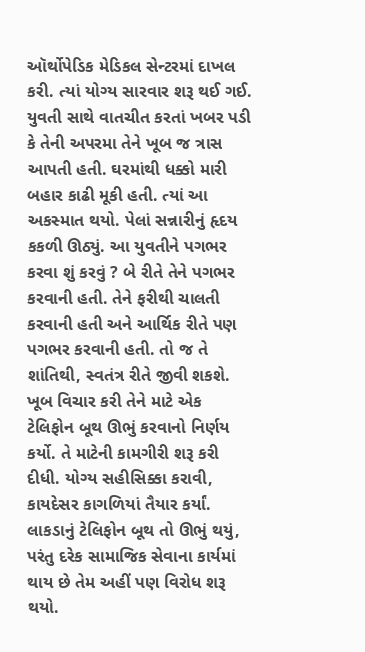ઑર્થોપેડિક મેડિકલ સેન્ટરમાં દાખલ કરી. ત્યાં યોગ્ય સારવાર શરૂ થઈ ગઈ. યુવતી સાથે વાતચીત કરતાં ખબર પડી કે તેની અપરમા તેને ખૂબ જ ત્રાસ આપતી હતી. ઘરમાંથી ધક્કો મારી બહાર કાઢી મૂકી હતી. ત્યાં આ અકસ્માત થયો. પેલાં સન્નારીનું હૃદય કકળી ઊઠ્યું. આ યુવતીને પગભર કરવા શું કરવું ? બે રીતે તેને પગભર કરવાની હતી. તેને ફરીથી ચાલતી કરવાની હતી અને આર્થિક રીતે પણ પગભર કરવાની હતી. તો જ તે શાંતિથી, સ્વતંત્ર રીતે જીવી શકશે. ખૂબ વિચાર કરી તેને માટે એક ટેલિફોન બૂથ ઊભું કરવાનો નિર્ણય કર્યો. તે માટેની કામગીરી શરૂ કરી દીધી. યોગ્ય સહીસિક્કા કરાવી, કાયદેસર કાગળિયાં તૈયાર કર્યાં. લાકડાનું ટેલિફોન બૂથ તો ઊભું થયું, પરંતુ દરેક સામાજિક સેવાના કાર્યમાં થાય છે તેમ અહીં પણ વિરોધ શરૂ થયો.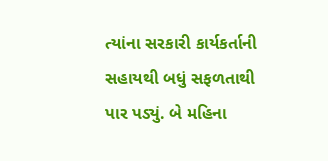ત્યાંના સરકારી કાર્યકર્તાની સહાયથી બધું સફળતાથી પાર પડ્યું. બે મહિના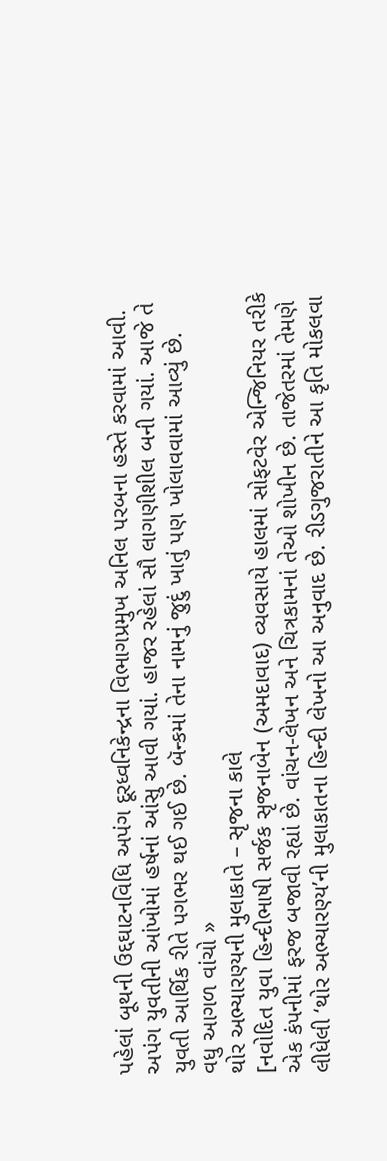પહેલાં બૂથની ઉદ્દઘાટનવિધિ અપંગ દૂરધ્વનિકેન્દ્રના વિભાગપ્રમુખ અનિલ પરબના હસ્તે કરવામાં આવી. અપંગ યુવતીની આંખોમાં હર્ષનાં આંસુ આવી ગયાં. હાજર રહેલાં સૌ લાગણીશીલ બની ગયાં. આજે તે યુવતી આર્થિક રીતે પગભર થઈ ગઈ છે. બૅન્કમાં તેના નામનું જુદું ખાતું પણ ખોલાવવામાં આવ્યું છે.
વધુ આગળ વાંચો »
થોર અભ્યારણ્યની મુલાકાતે – સૃજના કાલે
[નવોદિત યુવા હિન્દીભાષી સર્જક સૃજનાબેન (અમદાવાદ) વ્યવસાયે હાલમાં સોફટવેર એન્જિનિયર તરીકે એક કંપનીમાં ફરજ બજાવી રહ્યાં છે. વાંચન-લેખન અને ચિત્રકામનાં તેઓ શોખીન છે. તાજેતરમાં તેમણે લીધેલી ‘થોર અભ્યારણ્ય’ની મુલાકાતના હિન્દી લેખનો આ અનુવાદ છે. રીડગુજરાતીને આ કૃતિ મોકલવા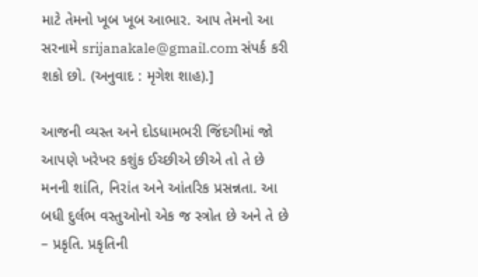માટે તેમનો ખૂબ ખૂબ આભાર. આપ તેમનો આ સરનામે srijanakale@gmail.com સંપર્ક કરી શકો છો. (અનુવાદ : મૃગેશ શાહ).]

આજની વ્યસ્ત અને દોડધામભરી જિંદગીમાં જો આપણે ખરેખર કશુંક ઈચ્છીએ છીએ તો તે છે મનની શાંતિ, નિરાંત અને આંતરિક પ્રસન્નતા. આ બધી દુર્લભ વસ્તુઓનો એક જ સ્ત્રોત છે અને તે છે – પ્રકૃતિ. પ્રકૃતિની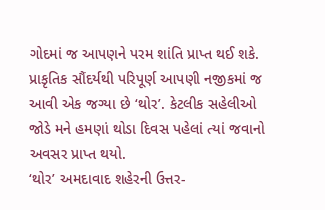ગોદમાં જ આપણને પરમ શાંતિ પ્રાપ્ત થઈ શકે. પ્રાકૃતિક સૌંદર્યથી પરિપૂર્ણ આપણી નજીકમાં જ આવી એક જગ્યા છે ‘થોર’. કેટલીક સહેલીઓ જોડે મને હમણાં થોડા દિવસ પહેલાં ત્યાં જવાનો અવસર પ્રાપ્ત થયો.
‘થોર’ અમદાવાદ શહેરની ઉત્તર-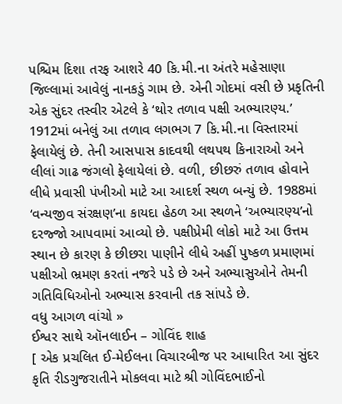પશ્ચિમ દિશા તરફ આશરે 40 કિ.મી.ના અંતરે મહેસાણા જિલ્લામાં આવેલું નાનકડું ગામ છે. એની ગોદમાં વસી છે પ્રકૃતિની એક સુંદર તસ્વીર એટલે કે ‘થોર તળાવ પક્ષી અભ્યારણ્ય.’ 1912માં બનેલું આ તળાવ લગભગ 7 કિ.મી.ના વિસ્તારમાં ફેલાયેલું છે. તેની આસપાસ કાદવથી લથપથ કિનારાઓ અને લીલાં ગાઢ જંગલો ફેલાયેલાં છે. વળી, છીછરું તળાવ હોવાને લીધે પ્રવાસી પંખીઓ માટે આ આદર્શ સ્થળ બન્યું છે. 1988માં ‘વન્યજીવ સંરક્ષણ’ના કાયદા હેઠળ આ સ્થળને ‘અભ્યારણ્ય’નો દરજ્જો આપવામાં આવ્યો છે. પક્ષીપ્રેમી લોકો માટે આ ઉત્તમ સ્થાન છે કારણ કે છીછરા પાણીને લીધે અહીં પુષ્કળ પ્રમાણમાં પક્ષીઓ ભ્રમણ કરતાં નજરે પડે છે અને અભ્યાસુઓને તેમની ગતિવિધિઓનો અભ્યાસ કરવાની તક સાંપડે છે.
વધુ આગળ વાંચો »
ઈશ્વર સાથે ઑનલાઈન – ગોવિંદ શાહ
[ એક પ્રચલિત ઈ-મેઈલના વિચારબીજ પર આધારિત આ સુંદર કૃતિ રીડગુજરાતીને મોકલવા માટે શ્રી ગોવિંદભાઈનો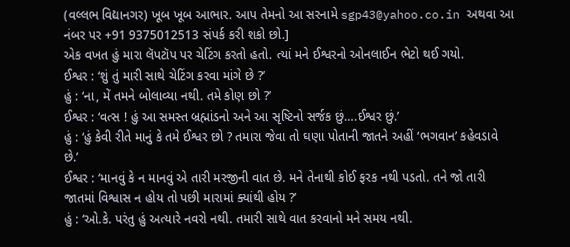(વલ્લભ વિદ્યાનગર) ખૂબ ખૂબ આભાર. આપ તેમનો આ સરનામે sgp43@yahoo.co.in અથવા આ નંબર પર +91 9375012513 સંપર્ક કરી શકો છો.]
એક વખત હું મારા લૅપટૉપ પર ચેટિંગ કરતો હતો. ત્યાં મને ઈશ્વરનો ઓનલાઈન ભેટો થઈ ગયો.
ઈશ્વર : ‘શું તું મારી સાથે ચેટિંગ કરવા માંગે છે ?’
હું : ‘ના, મેં તમને બોલાવ્યા નથી. તમે કોણ છો ?’
ઈશ્વર : ‘વત્સ ! હું આ સમસ્ત બ્રહ્માંડનો અને આ સૃષ્ટિનો સર્જક છું….ઈશ્વર છું.’
હું : ‘હું કેવી રીતે માનું કે તમે ઈશ્વર છો ? તમારા જેવા તો ઘણા પોતાની જાતને અહીં ‘ભગવાન’ કહેવડાવે છે.’
ઈશ્વર : ‘માનવું કે ન માનવું એ તારી મરજીની વાત છે. મને તેનાથી કોઈ ફરક નથી પડતો. તને જો તારી જાતમાં વિશ્વાસ ન હોય તો પછી મારામાં ક્યાંથી હોય ?’
હું : ‘ઓ.કે. પરંતુ હું અત્યારે નવરો નથી. તમારી સાથે વાત કરવાનો મને સમય નથી.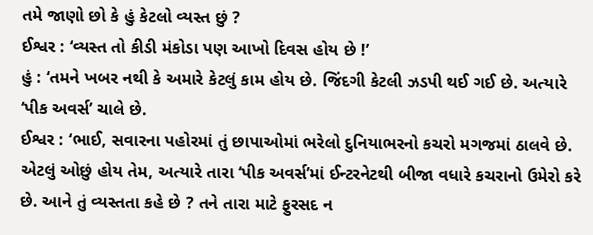તમે જાણો છો કે હું કેટલો વ્યસ્ત છું ?
ઈશ્વર : ‘વ્યસ્ત તો કીડી મંકોડા પણ આખો દિવસ હોય છે !’
હું : ‘તમને ખબર નથી કે અમારે કેટલું કામ હોય છે. જિંદગી કેટલી ઝડપી થઈ ગઈ છે. અત્યારે ‘પીક અવર્સ’ ચાલે છે.
ઈશ્વર : ‘ભાઈ, સવારના પહોરમાં તું છાપાઓમાં ભરેલો દુનિયાભરનો કચરો મગજમાં ઠાલવે છે. એટલું ઓછું હોય તેમ, અત્યારે તારા ‘પીક અવર્સ’માં ઈન્ટરનેટથી બીજા વધારે કચરાનો ઉમેરો કરે છે. આને તું વ્યસ્તતા કહે છે ? તને તારા માટે ફુરસદ ન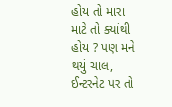હોય તો મારા માટે તો ક્યાંથી હોય ? પણ મને થયું ચાલ, ઈન્ટરનેટ પર તો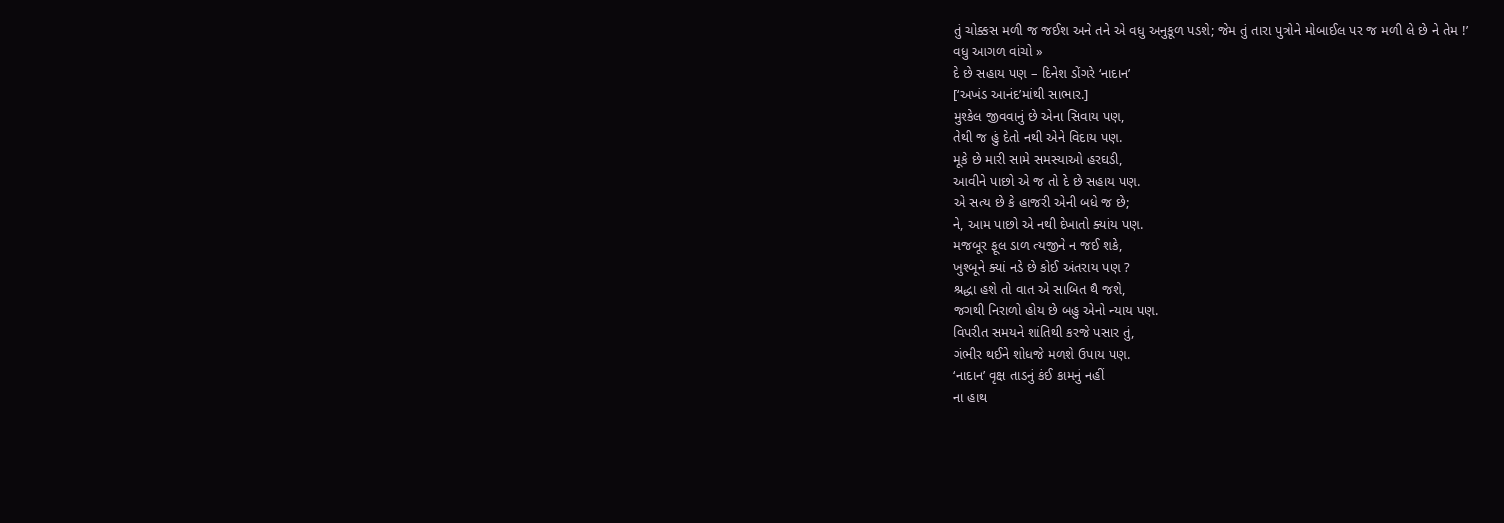તું ચોક્કસ મળી જ જઈશ અને તને એ વધુ અનુકૂળ પડશે; જેમ તું તારા પુત્રોને મોબાઈલ પર જ મળી લે છે ને તેમ !’
વધુ આગળ વાંચો »
દે છે સહાય પણ – દિનેશ ડોંગરે ‘નાદાન’
[‘અખંડ આનંદ’માંથી સાભાર.]
મુશ્કેલ જીવવાનું છે એના સિવાય પણ,
તેથી જ હું દેતો નથી એને વિદાય પણ.
મૂકે છે મારી સામે સમસ્યાઓ હરઘડી,
આવીને પાછો એ જ તો દે છે સહાય પણ.
એ સત્ય છે કે હાજરી એની બધે જ છે;
ને, આમ પાછો એ નથી દેખાતો ક્યાંય પણ.
મજબૂર ફૂલ ડાળ ત્યજીને ન જઈ શકે,
ખુશ્બૂને ક્યાં નડે છે કોઈ અંતરાય પણ ?
શ્રદ્ધા હશે તો વાત એ સાબિત થૈ જશે,
જગથી નિરાળો હોય છે બહુ એનો ન્યાય પણ.
વિપરીત સમયને શાંતિથી કરજે પસાર તું,
ગંભીર થઈને શોધજે મળશે ઉપાય પણ.
‘નાદાન’ વૃક્ષ તાડનું કંઈ કામનું નહીં
ના હાથ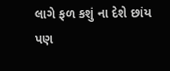લાગે ફળ કશું ના દેશે છાંય પણ